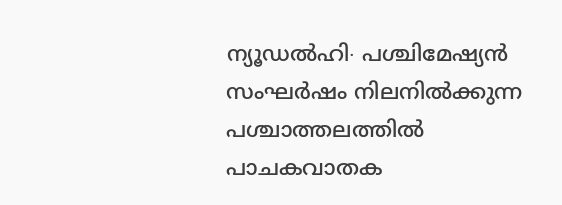ന്യൂഡൽഹി∙ പശ്ചിമേഷ്യൻ സംഘർഷം നിലനിൽക്കുന്ന പശ്ചാത്തലത്തിൽ പാചകവാതക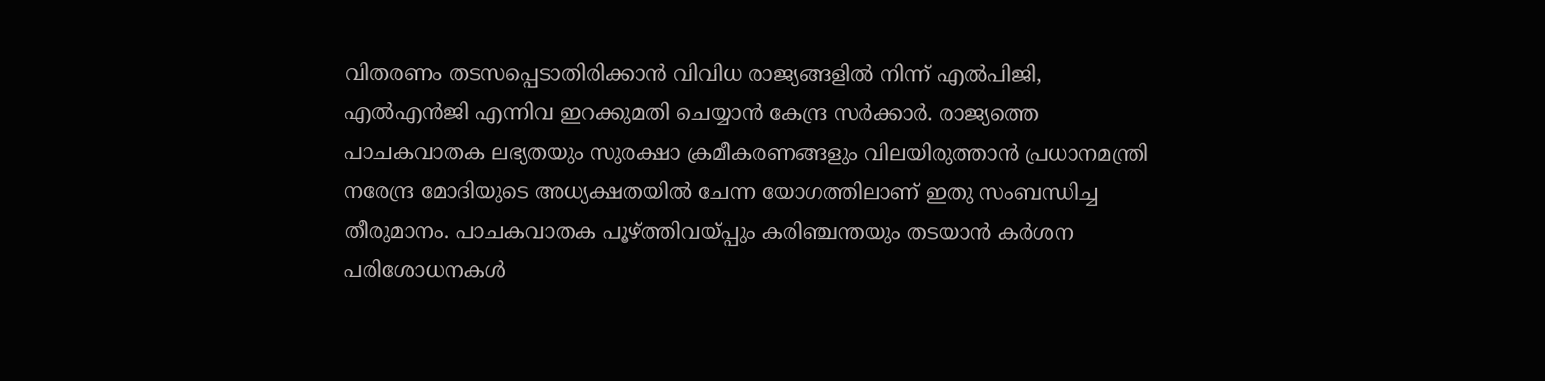വിതരണം തടസപ്പെടാതിരിക്കാൻ വിവിധ രാജ്യങ്ങളിൽ നിന്ന് എൽപിജി, എൽഎൻജി എന്നിവ ഇറക്കുമതി ചെയ്യാൻ കേന്ദ്ര സർക്കാർ. രാജ്യത്തെ പാചകവാതക ലഭ്യതയും സുരക്ഷാ ക്രമീകരണങ്ങളും വിലയിരുത്താൻ പ്രധാനമന്ത്രി നരേന്ദ്ര മോദിയുടെ അധ്യക്ഷതയിൽ ചേന്ന യോഗത്തിലാണ് ഇതു സംബന്ധിച്ച തീരുമാനം. പാചകവാതക പൂഴ്ത്തിവയ്പ്പും കരിഞ്ചന്തയും തടയാൻ കർശന പരിശോധനകൾ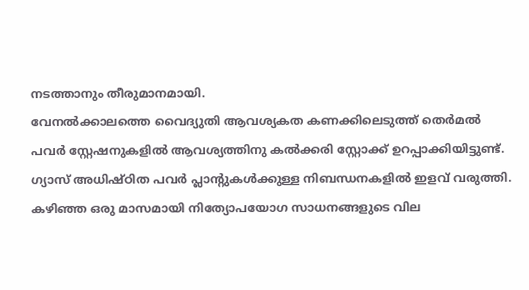നടത്താനും തീരുമാനമായി.
വേനൽക്കാലത്തെ വൈദ്യുതി ആവശ്യകത കണക്കിലെടുത്ത് തെർമൽ പവർ സ്റ്റേഷനുകളിൽ ആവശ്യത്തിനു കൽക്കരി സ്റ്റോക്ക് ഉറപ്പാക്കിയിട്ടുണ്ട്. ഗ്യാസ് അധിഷ്ഠിത പവർ പ്ലാന്റുകൾക്കുള്ള നിബന്ധനകളിൽ ഇളവ് വരുത്തി. കഴിഞ്ഞ ഒരു മാസമായി നിത്യോപയോഗ സാധനങ്ങളുടെ വില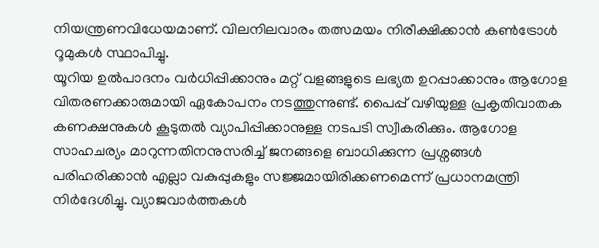നിയന്ത്രണവിധേയമാണ്. വിലനിലവാരം തത്സമയം നിരീക്ഷിക്കാൻ കൺട്രോൾ റൂമുകൾ സ്ഥാപിച്ചു.
യൂറിയ ഉൽപാദനം വർധിപ്പിക്കാനും മറ്റ് വളങ്ങളുടെ ലഭ്യത ഉറപ്പാക്കാനും ആഗോള വിതരണക്കാരുമായി ഏകോപനം നടത്തുന്നുണ്ട്. പൈപ്പ് വഴിയുള്ള പ്രകൃതിവാതക കണക്ഷനുകൾ കൂടുതൽ വ്യാപിപ്പിക്കാനുള്ള നടപടി സ്വീകരിക്കും. ആഗോള സാഹചര്യം മാറുന്നതിനനുസരിച്ച് ജനങ്ങളെ ബാധിക്കുന്ന പ്രശ്നങ്ങൾ പരിഹരിക്കാൻ എല്ലാ വകുപ്പുകളും സജ്ജമായിരിക്കണമെന്ന് പ്രധാനമന്ത്രി നിർദേശിച്ചു. വ്യാജവാർത്തകൾ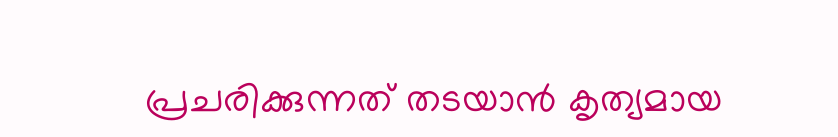പ്രചരിക്കുന്നത് തടയാൻ കൃത്യമായ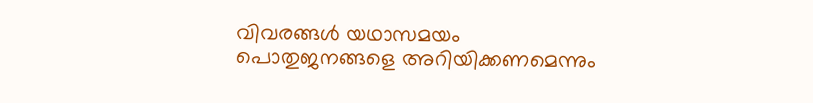വിവരങ്ങൾ യഥാസമയം പൊതുജനങ്ങളെ അറിയിക്കണമെന്നും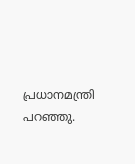പ്രധാനമന്ത്രി പറഞ്ഞു.